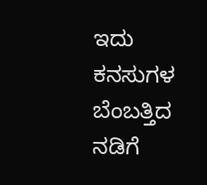ಇದು ಕನಸುಗಳ ಬೆಂಬತ್ತಿದ ನಡಿಗೆ‍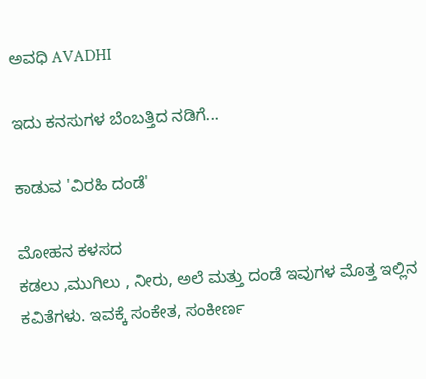ಅವಧಿ AVADHI

ಇದು ಕನಸುಗಳ ಬೆಂಬತ್ತಿದ ನಡಿಗೆ...

ಕಾಡುವ 'ವಿರಹಿ ದಂಡೆ'

ಮೋಹನ‌ ಕಳಸದ
ಕಡಲು ,ಮುಗಿಲು , ನೀರು, ಅಲೆ ಮತ್ತು‌ ದಂಡೆ‌ ಇವುಗಳ ಮೊತ್ತ ಇಲ್ಲಿನ‌ ಕವಿತೆಗಳು. ಇವಕ್ಕೆ ಸಂಕೇತ, ಸಂಕೀರ್ಣ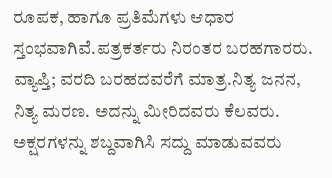ರೂಪಕ, ಹಾಗೂ ಪ್ರತಿಮೆಗಳು ಆಧಾರ ಸ್ತಂಭವಾಗಿವೆ.ಪತ್ರಕರ್ತರು ನಿರಂತರ ಬರಹಗಾರರು. ವ್ಯಾಪ್ತಿ; ವರದಿ ಬರಹದವರೆಗೆ ಮಾತ್ರ.ನಿತ್ಯ ಜನನ, ನಿತ್ಯ ಮರಣ. ಅದನ್ನು ಮೀರಿದವರು ಕೆಲವರು. ಅಕ್ಷರಗಳನ್ನು ಶಬ್ದವಾಗಿಸಿ ಸದ್ದು ಮಾಡುವವರು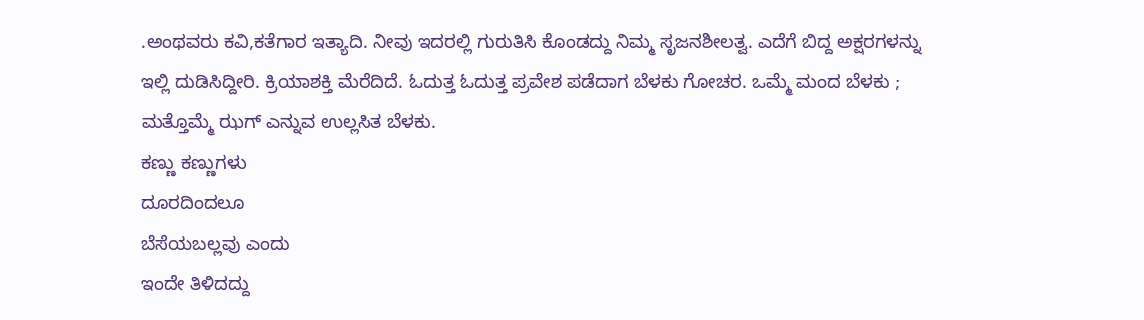.ಅಂಥವರು ಕವಿ,ಕತೆಗಾರ ಇತ್ಯಾದಿ. ನೀವು ಇದರಲ್ಲಿ ಗುರುತಿಸಿ ಕೊಂಡದ್ದು ನಿಮ್ಮ ಸೃಜನಶೀಲತ್ವ. ಎದೆಗೆ ಬಿದ್ದ ಅಕ್ಷರಗಳನ್ನು ಇಲ್ಲಿ ದುಡಿಸಿದ್ದೀರಿ. ಕ್ರಿಯಾಶಕ್ತಿ‌ ಮೆರೆದಿದೆ. ಓದುತ್ತ ಓದುತ್ತ ಪ್ರವೇಶ ಪಡೆದಾಗ ಬೆಳಕು ಗೋಚರ. ಒಮ್ಮೆ ಮಂದ ಬೆಳಕು ; ಮತ್ತೊಮ್ಮೆ ಝಗ್ ಎನ್ನುವ ಉಲ್ಲಸಿತ ಬೆಳಕು.
ಕಣ್ಣು ಕಣ್ಣುಗಳು
ದೂರದಿಂದಲೂ
ಬೆಸೆಯಬಲ್ಲವು ಎಂದು
ಇಂದೇ ತಿಳಿದದ್ದು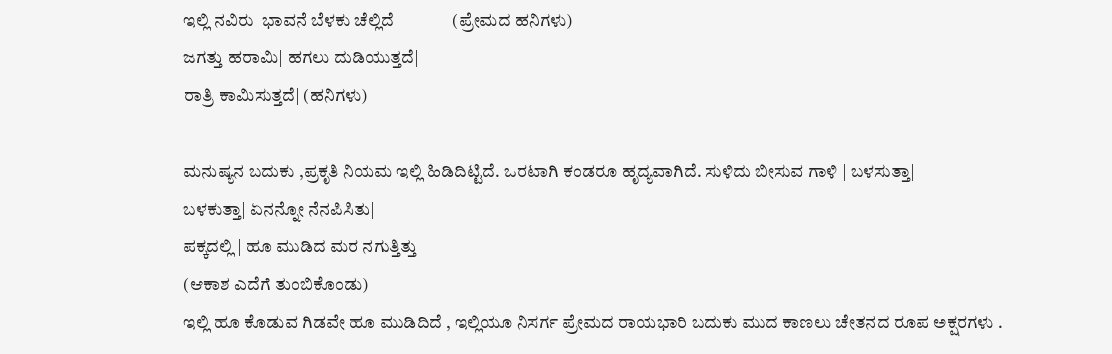ಇಲ್ಲಿ ನವಿರು  ಭಾವನೆ ಬೆಳಕು‌ ಚೆಲ್ಲಿದೆ              (ಪ್ರೇಮದ ಹನಿಗಳು)
ಜಗತ್ತು ಹರಾಮಿ| ಹಗಲು ದುಡಿಯುತ್ತದೆ|
ರಾತ್ರಿ ಕಾಮಿಸುತ್ತದೆ| (ಹನಿಗಳು)

ಮನುಷ್ಯನ ಬದುಕು ,ಪ್ರಕೃತಿ‌ ನಿಯಮ ಇಲ್ಲಿ ಹಿಡಿದಿಟ್ಟಿದೆ. ಒರಟಾಗಿ‌ ಕಂಡರೂ ಹೃದ್ಯವಾಗಿದೆ. ಸುಳಿದು ಬೀಸುವ ಗಾಳಿ | ಬಳಸುತ್ತಾ|
ಬಳಕುತ್ತಾ| ಏನನ್ನೋ‌ ನೆನಪಿಸಿತು|
ಪಕ್ಕದಲ್ಲಿ | ಹೂ ಮುಡಿದ ಮರ‌ ನಗುತ್ತಿತ್ತು
(ಆಕಾಶ ಎದೆಗೆ ತುಂಬಿಕೊಂಡು)
ಇಲ್ಲಿ‌ ಹೂ ಕೊಡುವ ಗಿಡವೇ ಹೂ ಮುಡಿದಿದೆ , ಇಲ್ಲಿಯೂ ನಿಸರ್ಗ ಪ್ರೇಮದ ರಾಯಭಾರಿ ಬದುಕು ಮುದ ಕಾಣಲು ಚೇತನದ ರೂಪ ಅಕ್ಷರಗಳು .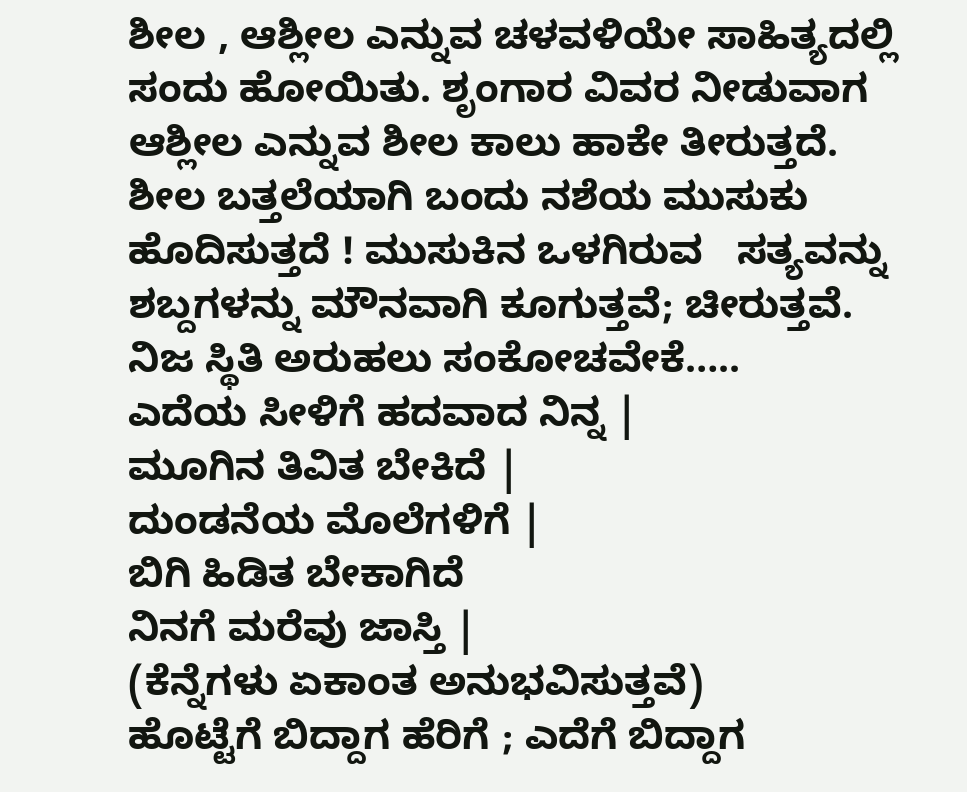ಶೀಲ , ಆಶ್ಲೀಲ ಎನ್ನುವ‌ ಚಳವಳಿಯೇ ಸಾಹಿತ್ಯದಲ್ಲಿ ಸಂದು‌ ಹೋಯಿತು. ಶೃಂಗಾರ ವಿವರ ನೀಡುವಾಗ ಆಶ್ಲೀಲ ಎನ್ನುವ‌ ಶೀಲ ಕಾಲು ಹಾಕೇ ತೀರುತ್ತದೆ. ಶೀಲ ಬತ್ತಲೆಯಾಗಿ ಬಂದು ನಶೆಯ ಮುಸುಕು‌ ಹೊದಿಸುತ್ತದೆ ! ಮುಸುಕಿನ‌ ಒಳಗಿರುವ   ಸತ್ಯವನ್ನು‌ ಶಬ್ದಗಳನ್ನು‌ ಮೌನವಾಗಿ ಕೂಗುತ್ತವೆ; ಚೀರುತ್ತವೆ. ನಿಜ ಸ್ಥಿತಿ ಅರುಹಲು‌ ಸಂಕೋಚವೇಕೆ…..
ಎದೆಯ ಸೀಳಿಗೆ‌ ಹದವಾದ ನಿನ್ನ‌ |
ಮೂಗಿನ ತಿವಿತ ಬೇಕಿದೆ |
ದುಂಡನೆಯ‌ ಮೊಲೆಗಳಿಗೆ |
ಬಿಗಿ ಹಿಡಿತ ಬೇಕಾಗಿದೆ
ನಿನಗೆ ಮರೆವು‌ ಜಾಸ್ತಿ |
(ಕೆನ್ನೆಗಳು‌ ಏಕಾಂತ ಅನುಭವಿಸುತ್ತವೆ)
ಹೊಟ್ಟೆಗೆ ಬಿದ್ದಾಗ ಹೆರಿಗೆ ; ಎದೆಗೆ ಬಿದ್ದಾಗ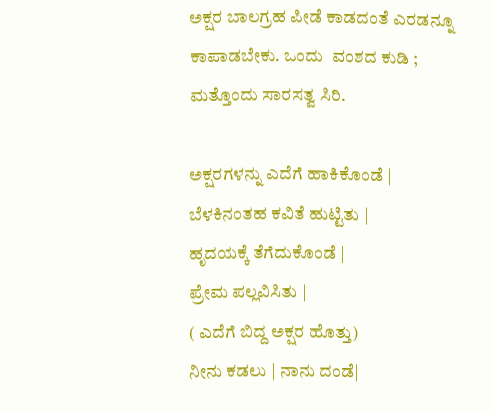ಅಕ್ಷರ ಬಾಲಗ್ರಹ ಪೀಡೆ ಕಾಡದಂತೆ ಎರಡನ್ನೂ ಕಾಪಾಡಬೇಕು. ಒಂದು  ವಂಶದ ಕುಡಿ ; ಮತ್ತೊಂದು ಸಾರಸತ್ವ ಸಿರಿ.

ಅಕ್ಷರಗಳನ್ನು‌‌ ಎದೆಗೆ ಹಾಕಿಕೊಂಡೆ |
ಬೆಳಕಿನಂತಹ ಕವಿತೆ ಹುಟ್ಟಿತು |
ಹೃದಯಕ್ಕೆ ತೆಗೆದುಕೊಂಡೆ |
ಪ್ರೇಮ ಪಲ್ಲವಿಸಿತು |
( ಎದೆಗೆ ಬಿದ್ದ ಅಕ್ಷರ ಹೊತ್ತು)
ನೀನು ಕಡಲು | ನಾನು ದಂಡೆ|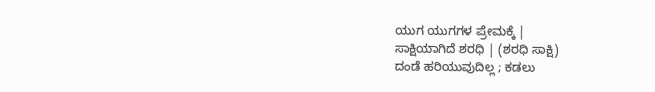ಯುಗ ಯುಗಗಳ ಪ್ರೇಮಕ್ಕೆ |
ಸಾಕ್ಷಿಯಾಗಿದೆ ‌ಶರಧಿ | (ಶರಧಿ‌ ಸಾಕ್ಷಿ)
ದಂಡೆ ಹರಿಯುವುದಿಲ್ಲ ; ಕಡಲು‌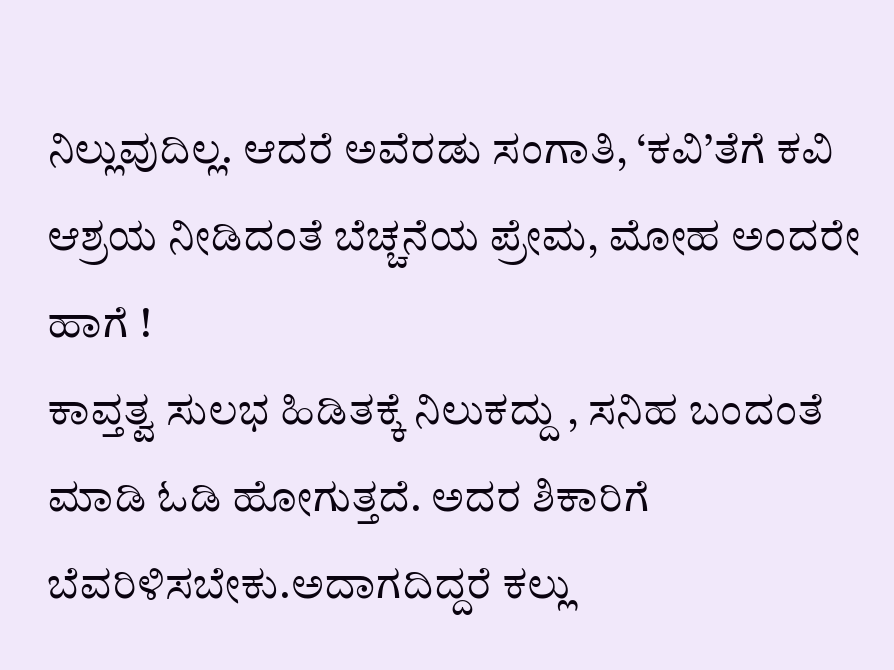ನಿಲ್ಲುವುದಿಲ್ಲ. ಆದರೆ ಅವೆರಡು ಸಂಗಾತಿ, ‘ಕವಿ’ತೆಗೆ‌ ಕವಿ ಆಶ್ರಯ‌ ನೀಡಿದಂತೆ ಬೆಚ್ಚನೆಯ ಪ್ರೇಮ, ಮೋಹ ಅಂದರೇ ಹಾಗೆ !
ಕಾವ್ತತ್ವ ಸುಲಭ ಹಿಡಿತಕ್ಕೆ ನಿಲುಕದ್ದು , ಸನಿಹ‌ ಬಂದಂತೆ ಮಾಡಿ‌ ಓಡಿ ಹೋಗುತ್ತದೆ. ಅದರ ಶಿಕಾರಿಗೆ ಬೆವರಿಳಿಸಬೇಕು.ಅದಾಗದಿದ್ದರೆ ಕಲ್ಲು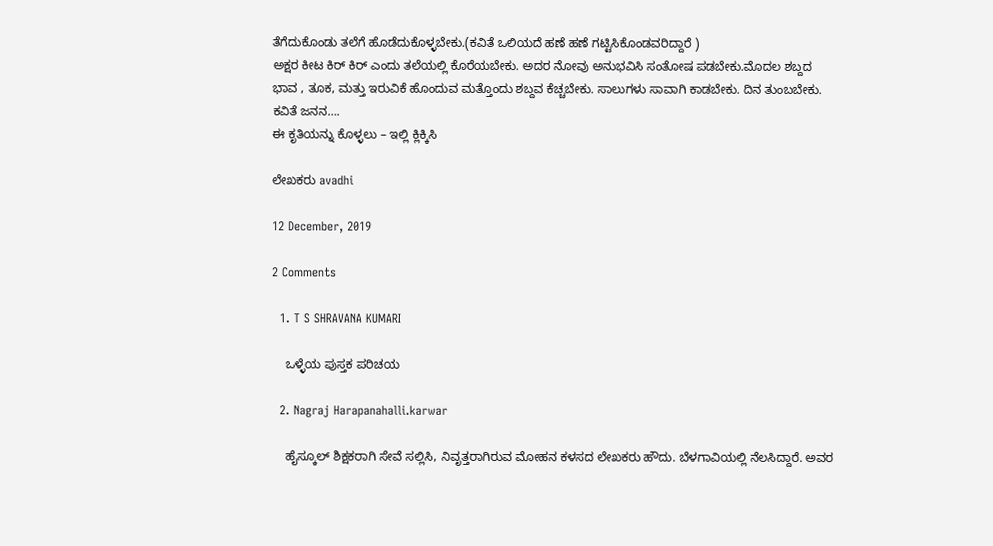ತೆಗೆದುಕೊಂಡು‌ ತಲೆಗೆ ಹೊಡೆದುಕೊಳ್ಳಬೇಕು.(ಕವಿತೆ ಒಲಿಯದೆ ಹಣೆ ಹಣೆ ಗಟ್ಟಿಸಿಕೊಂಡವರಿದ್ದಾರೆ )
ಅಕ್ಷರ ಕೀಟ ಕಿರ್ ಕಿರ್ ಎಂದು ತಲೆಯಲ್ಲಿ‌ ಕೊರೆಯಬೇಕು. ಅದರ ನೋವು ಅನುಭವಿಸಿ ಸಂತೋಷ ಪಡಬೇಕು.ಮೊದಲ ಶಬ್ದದ ಭಾವ , ತೂಕ, ಮತ್ತು ಇರುವಿಕೆ ಹೊಂದುವ ಮತ್ತೊಂದು ಶಬ್ದವ ಕೆಚ್ಚಬೇಕು. ಸಾಲುಗಳು ಸಾವಾಗಿ‌ ಕಾಡಬೇಕು. ದಿನ ತುಂಬಬೇಕು. ಕವಿತೆ ಜನನ….
ಈ ಕೃತಿಯನ್ನು ಕೊಳ್ಳಲು – ಇಲ್ಲಿ ಕ್ಲಿಕ್ಕಿಸಿ

ಲೇಖಕರು avadhi

12 December, 2019

2 Comments

  1. T S SHRAVANA KUMARI

    ಒಳ್ಳೆಯ ಪುಸ್ತಕ ಪರಿಚಯ

  2. Nagraj Harapanahalli.karwar

    ಹೈಸ್ಕೂಲ್ ಶಿಕ್ಷಕರಾಗಿ ಸೇವೆ ಸಲ್ಲಿಸಿ, ನಿವೃತ್ತರಾಗಿರುವ ಮೋಹನ ಕಳಸದ ಲೇಖಕರು ಹೌದು. ಬೆಳಗಾವಿಯಲ್ಲಿ ನೆಲಸಿದ್ದಾರೆ. ಅವರ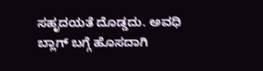ಸಹೃದಯತೆ ದೊಡ್ಡದು. ಅವಧಿ ಬ್ಲಾಗ್ ಬಗ್ಗೆ ಹೊಸದಾಗಿ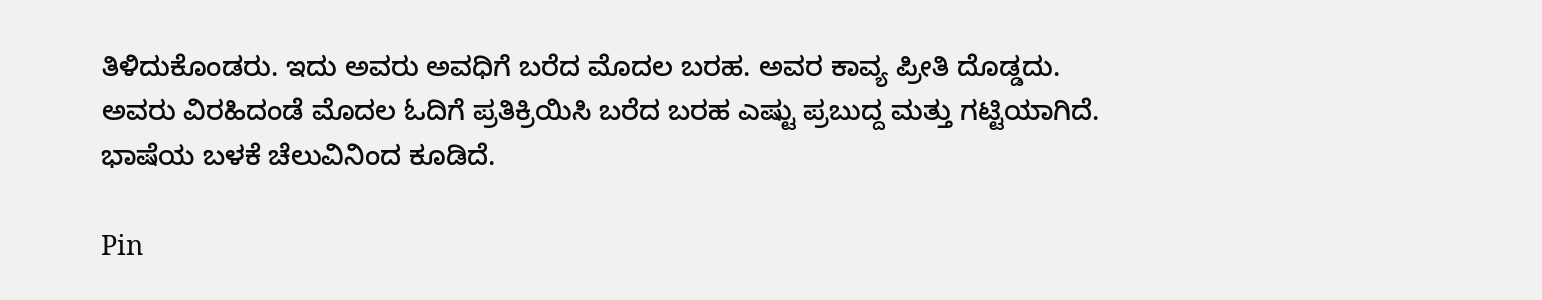ತಿಳಿದುಕೊಂಡರು. ಇದು ಅವರು ಅವಧಿಗೆ ಬರೆದ ಮೊದಲ ಬರಹ. ಅವರ ಕಾವ್ಯ ಪ್ರೀತಿ ದೊಡ್ಡದು. ಅವರು ವಿರಹಿದಂಡೆ ಮೊದಲ ಓದಿಗೆ ಪ್ರತಿಕ್ರಿಯಿಸಿ ಬರೆದ ಬರಹ ಎಷ್ಟು ಪ್ರಬುದ್ದ ಮತ್ತು ಗಟ್ಟಿಯಾಗಿದೆ. ಭಾಷೆಯ ಬಳಕೆ ಚೆಲುವಿನಿಂದ ಕೂಡಿದೆ.

Pin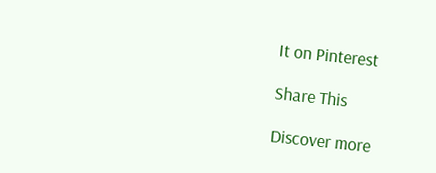It on Pinterest

Share This

Discover more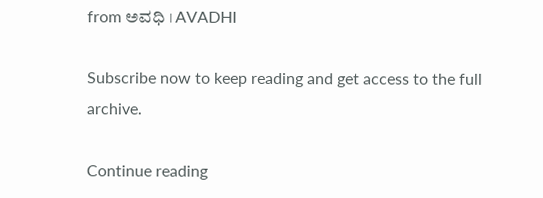from ಅವಧಿ । AVADHI

Subscribe now to keep reading and get access to the full archive.

Continue reading